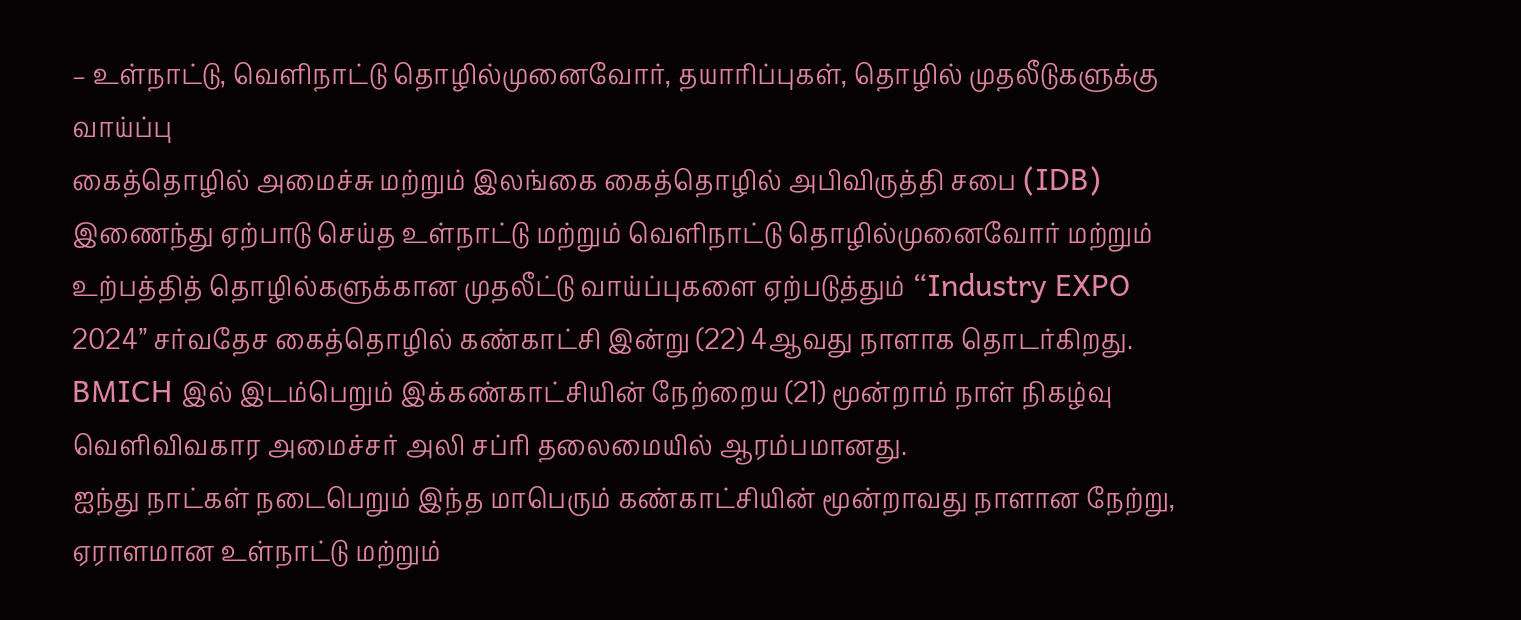– உள்நாட்டு, வெளிநாட்டு தொழில்முனைவோர், தயாரிப்புகள், தொழில் முதலீடுகளுக்கு வாய்ப்பு
கைத்தொழில் அமைச்சு மற்றும் இலங்கை கைத்தொழில் அபிவிருத்தி சபை (IDB) இணைந்து ஏற்பாடு செய்த உள்நாட்டு மற்றும் வெளிநாட்டு தொழில்முனைவோர் மற்றும் உற்பத்தித் தொழில்களுக்கான முதலீட்டு வாய்ப்புகளை ஏற்படுத்தும் “Industry EXPO 2024” சர்வதேச கைத்தொழில் கண்காட்சி இன்று (22) 4ஆவது நாளாக தொடர்கிறது.
BMICH இல் இடம்பெறும் இக்கண்காட்சியின் நேற்றைய (21) மூன்றாம் நாள் நிகழ்வு வெளிவிவகார அமைச்சர் அலி சப்ரி தலைமையில் ஆரம்பமானது.
ஐந்து நாட்கள் நடைபெறும் இந்த மாபெரும் கண்காட்சியின் மூன்றாவது நாளான நேற்று, ஏராளமான உள்நாட்டு மற்றும்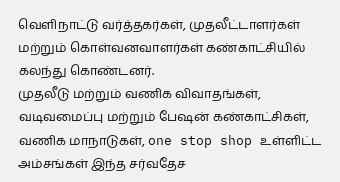வெளிநாட்டு வர்த்தகர்கள், முதலீட்டாளர்கள் மற்றும் கொள்வனவாளர்கள் கண்காட்சியில் கலந்து கொண்டனர்.
முதலீடு மற்றும் வணிக விவாதங்கள், வடிவமைப்பு மற்றும் பேஷன் கண்காட்சிகள், வணிக மாநாடுகள், one stop shop உள்ளிட்ட அம்சங்கள் இந்த சர்வதேச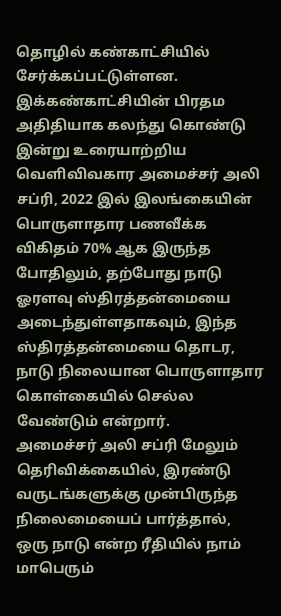தொழில் கண்காட்சியில் சேர்க்கப்பட்டுள்ளன.
இக்கண்காட்சியின் பிரதம அதிதியாக கலந்து கொண்டு இன்று உரையாற்றிய வெளிவிவகார அமைச்சர் அலி சப்ரி, 2022 இல் இலங்கையின் பொருளாதார பணவீக்க விகிதம் 70% ஆக இருந்த போதிலும், தற்போது நாடு ஓரளவு ஸ்திரத்தன்மையை அடைந்துள்ளதாகவும், இந்த ஸ்திரத்தன்மையை தொடர, நாடு நிலையான பொருளாதார கொள்கையில் செல்ல வேண்டும் என்றார்.
அமைச்சர் அலி சப்ரி மேலும் தெரிவிக்கையில், இரண்டு வருடங்களுக்கு முன்பிருந்த நிலைமையைப் பார்த்தால், ஒரு நாடு என்ற ரீதியில் நாம் மாபெரும்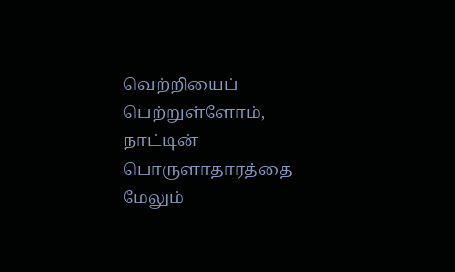வெற்றியைப் பெற்றுள்ளோம், நாட்டின் பொருளாதாரத்தை மேலும்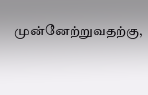முன்னேற்றுவதற்கு,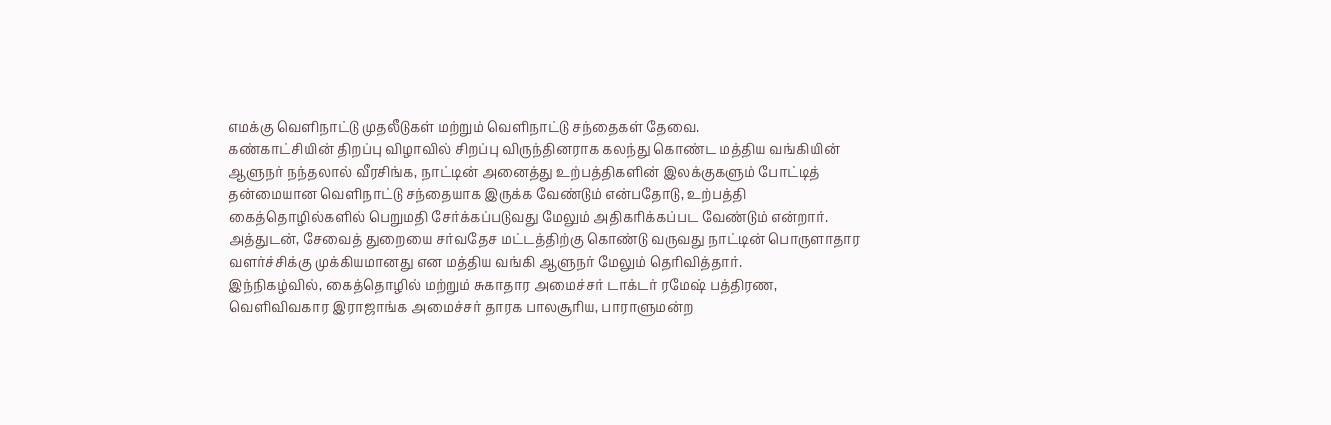எமக்கு வெளிநாட்டு முதலீடுகள் மற்றும் வெளிநாட்டு சந்தைகள் தேவை.
கண்காட்சியின் திறப்பு விழாவில் சிறப்பு விருந்தினராக கலந்து கொண்ட மத்திய வங்கியின் ஆளுநர் நந்தலால் வீரசிங்க, நாட்டின் அனைத்து உற்பத்திகளின் இலக்குகளும் போட்டித் தன்மையான வெளிநாட்டு சந்தையாக இருக்க வேண்டும் என்பதோடு, உற்பத்தி கைத்தொழில்களில் பெறுமதி சேர்க்கப்படுவது மேலும் அதிகரிக்கப்பட வேண்டும் என்றார். அத்துடன், சேவைத் துறையை சர்வதேச மட்டத்திற்கு கொண்டு வருவது நாட்டின் பொருளாதார வளர்ச்சிக்கு முக்கியமானது என மத்திய வங்கி ஆளுநர் மேலும் தெரிவித்தார்.
இந்நிகழ்வில், கைத்தொழில் மற்றும் சுகாதார அமைச்சர் டாக்டர் ரமேஷ் பத்திரண, வெளிவிவகார இராஜாங்க அமைச்சர் தாரக பாலசூரிய, பாராளுமன்ற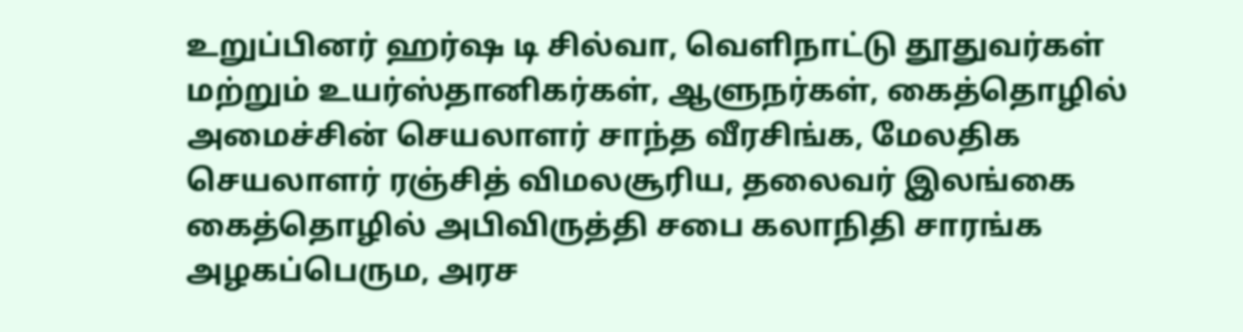உறுப்பினர் ஹர்ஷ டி சில்வா, வெளிநாட்டு தூதுவர்கள் மற்றும் உயர்ஸ்தானிகர்கள், ஆளுநர்கள், கைத்தொழில் அமைச்சின் செயலாளர் சாந்த வீரசிங்க, மேலதிக செயலாளர் ரஞ்சித் விமலசூரிய, தலைவர் இலங்கை கைத்தொழில் அபிவிருத்தி சபை கலாநிதி சாரங்க அழகப்பெரும, அரச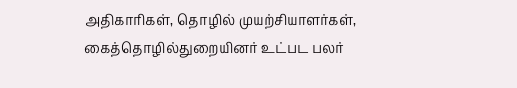அதிகாரிகள், தொழில் முயற்சியாளர்கள், கைத்தொழில்துறையினர் உட்பட பலர்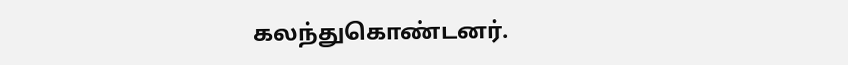கலந்துகொண்டனர்.